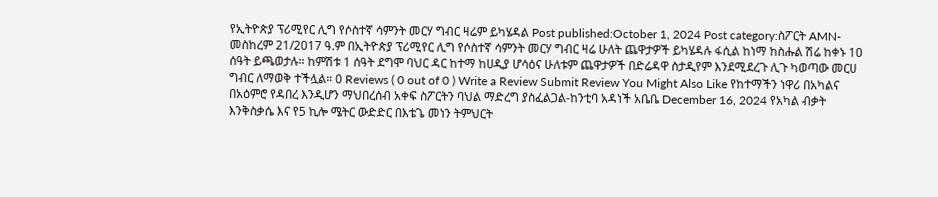የኢትዮጵያ ፕሪሚየር ሊግ የሶስተኛ ሳምንት መርሃ ግብር ዛሬም ይካሄዳል Post published:October 1, 2024 Post category:ስፖርት AMN-መስከረም 21/2017 ዓ.ም በኢትዮጵያ ፕሪሚየር ሊግ የሶስተኛ ሳምንት መርሃ ግብር ዛሬ ሁለት ጨዋታዎች ይካሄዳሉ ፋሲል ከነማ ከስሑል ሽሬ ከቀኑ 10 ሰዓት ይጫወታሉ። ከምሽቱ 1 ሰዓት ደግሞ ባህር ዳር ከተማ ከሀዲያ ሆሳዕና ሁለቱም ጨዋታዎች በድሬዳዋ ስታዲየም እንደሚደረጉ ሊጉ ካወጣው መርሀ ግብር ለማወቅ ተችሏል። 0 Reviews ( 0 out of 0 ) Write a Review Submit Review You Might Also Like የከተማችን ነዋሪ በአካልና በአዕምሮ የዳበረ እንዲሆን ማህበረሰብ አቀፍ ስፖርትን ባህል ማድረግ ያስፈልጋል-ከንቲባ አዳነች አቤቤ December 16, 2024 የአካል ብቃት እንቅስቃሴ እና የ5 ኪሎ ሜትር ውድድር በእቴጌ መነን ትምህርት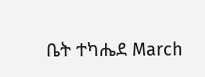ቤት ተካሔደ March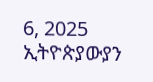6, 2025 ኢትዮጵያውያን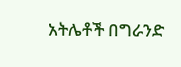አትሌቶች በግራንድ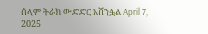ሰላም ትራክ ውድድር አሸንፏል April 7, 2025